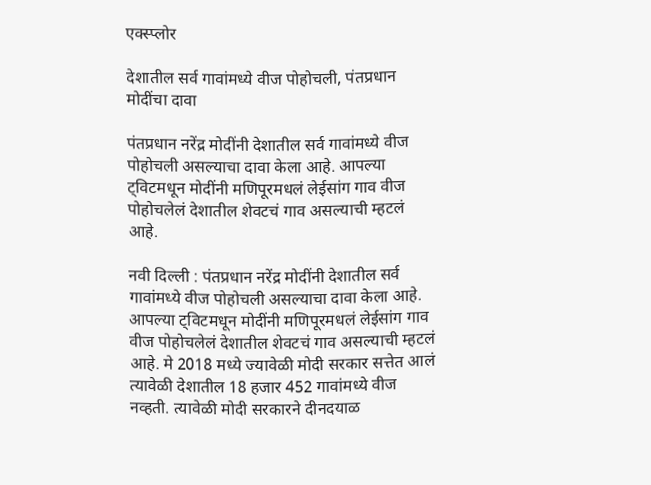एक्स्प्लोर

देशातील सर्व गावांमध्ये वीज पोहोचली, पंतप्रधान मोदींचा दावा

पंतप्रधान नरेंद्र मोदींनी देशातील सर्व गावांमध्ये वीज पोहोचली असल्याचा दावा केला आहे. आपल्या ट्विटमधून मोदींनी मणिपूरमधलं लेईसांग गाव वीज पोहोचलेलं देशातील शेवटचं गाव असल्याची म्हटलं आहे.

नवी दिल्ली : पंतप्रधान नरेंद्र मोदींनी देशातील सर्व गावांमध्ये वीज पोहोचली असल्याचा दावा केला आहे. आपल्या ट्विटमधून मोदींनी मणिपूरमधलं लेईसांग गाव वीज पोहोचलेलं देशातील शेवटचं गाव असल्याची म्हटलं आहे. मे 2018 मध्ये ज्यावेळी मोदी सरकार सत्तेत आलं त्यावेळी देशातील 18 हजार 452 गावांमध्ये वीज नव्हती. त्यावेळी मोदी सरकारने दीनदयाळ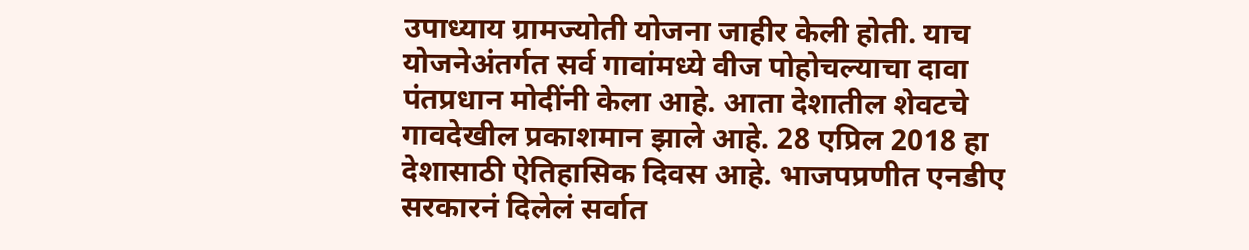उपाध्याय ग्रामज्योती योजना जाहीर केली होती. याच योजनेअंतर्गत सर्व गावांमध्ये वीज पोहोचल्याचा दावा पंतप्रधान मोदींनी केला आहे. आता देशातील शेवटचे गावदेखील प्रकाशमान झाले आहे. 28 एप्रिल 2018 हा देशासाठी ऐतिहासिक दिवस आहे. भाजपप्रणीत एनडीए सरकारनं दिलेलं सर्वात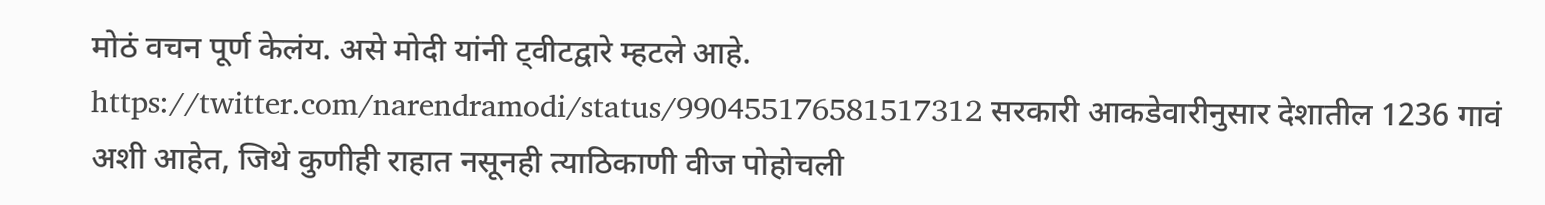मोठं वचन पूर्ण केलंय. असे मोदी यांनी ट्वीटद्वारे म्हटले आहे. https://twitter.com/narendramodi/status/990455176581517312 सरकारी आकडेवारीनुसार देशातील 1236 गावं अशी आहेत, जिथे कुणीही राहात नसूनही त्याठिकाणी वीज पोहोचली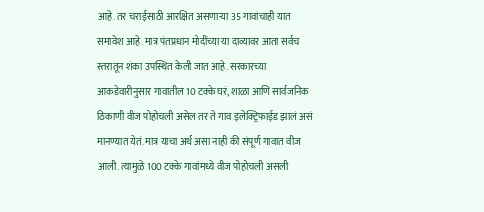आहे. तर चराईसाठी आरक्षित असणाऱ्या 35 गावांचाही यात समावेश आहे. मात्र पंतप्रधान मोदींच्या या दाव्यावर आता सर्वच स्तरातून शंका उपस्थित केली जात आहे. सरकारच्या आकडेवारीनुसार गावातील 10 टक्के घरं, शाळा आणि सार्वजनिक ठिकाणी वीज पोहोचली असेल तर ते गाव इलेक्ट्रिफाईड झालं असं मानण्यात येतं. मात्र याचा अर्थ असा नाही की संपूर्ण गावात वीज आली. त्यामुळे 100 टक्के गावांमध्ये वीज पोहोचली असली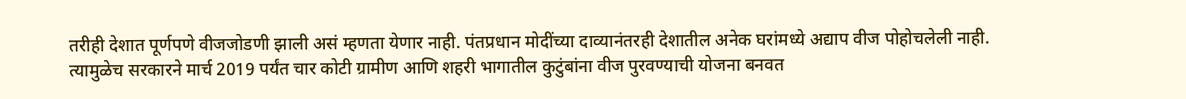तरीही देशात पूर्णपणे वीजजोडणी झाली असं म्हणता येणार नाही. पंतप्रधान मोदींच्या दाव्यानंतरही देशातील अनेक घरांमध्ये अद्याप वीज पोहोचलेली नाही. त्यामुळेच सरकारने मार्च 2019 पर्यंत चार कोटी ग्रामीण आणि शहरी भागातील कुटुंबांना वीज पुरवण्याची योजना बनवत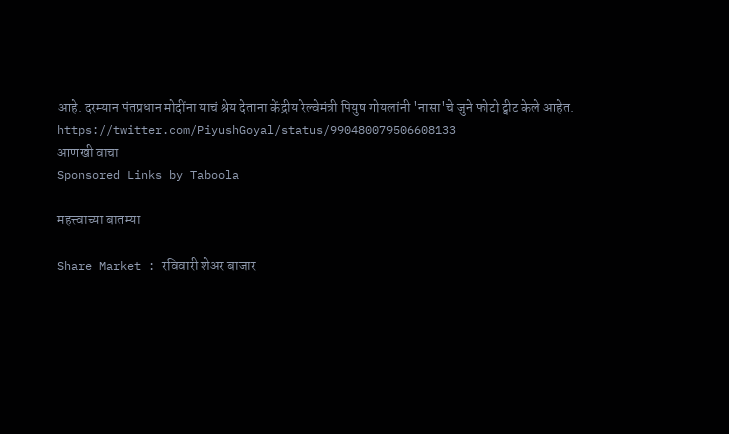आहे. दरम्यान पंतप्रधान मोदींना याचं श्रेय देताना केंद्रीय रेल्वेमंत्री पियुष गोयलांनी 'नासा'चे जुने फोटो ट्वीट केले आहेत. https://twitter.com/PiyushGoyal/status/990480079506608133
आणखी वाचा
Sponsored Links by Taboola

महत्त्वाच्या बातम्या

Share Market : रविवारी शेअर बाजार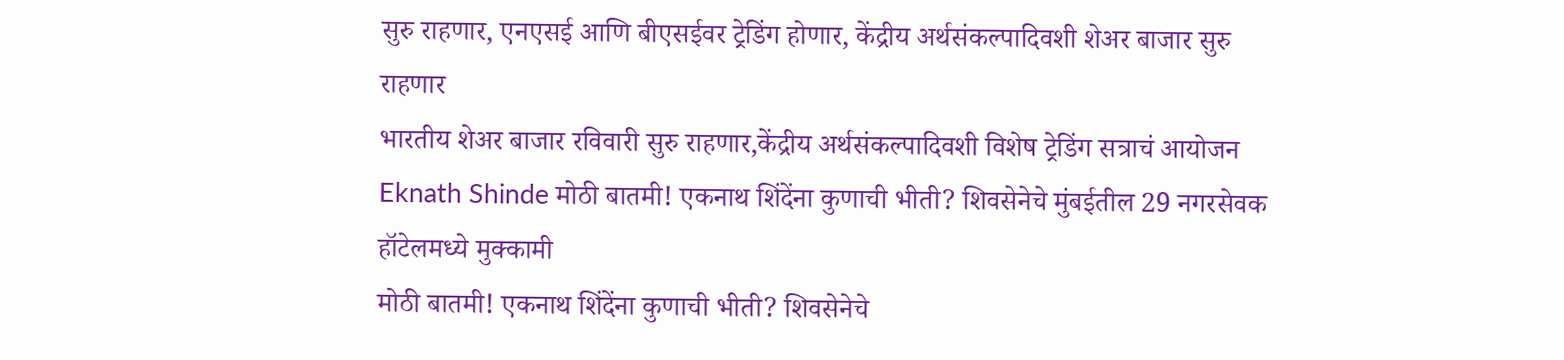सुरु राहणार, एनएसई आणि बीएसईवर ट्रेडिंग होणार, केंद्रीय अर्थसंकल्पादिवशी शेअर बाजार सुरु राहणार
भारतीय शेअर बाजार रविवारी सुरु राहणार,केंद्रीय अर्थसंकल्पादिवशी विशेष ट्रेडिंग सत्राचं आयोजन
Eknath Shinde मोठी बातमी! एकनाथ शिंदेंना कुणाची भीती? शिवसेनेचे मुंबईतील 29 नगरसेवक हॉटेलमध्ये मुक्कामी
मोठी बातमी! एकनाथ शिंदेंना कुणाची भीती? शिवसेनेचे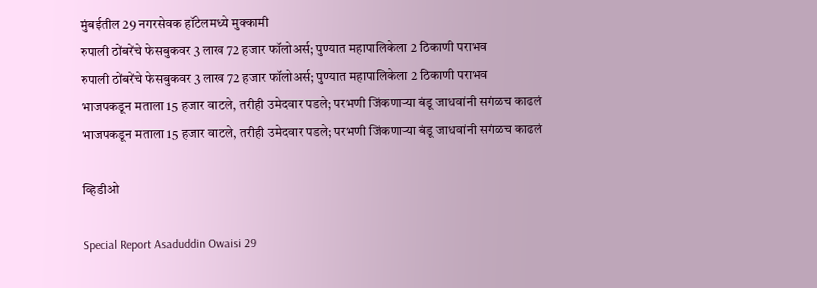मुंबईतील 29 नगरसेवक हॉटेलमध्ये मुक्कामी
रुपाली ठोंबरेंचे फेसबुकवर 3 लाख 72 हजार फॉलोअर्स; पुण्यात महापालिकेला 2 ठिकाणी पराभव
रुपाली ठोंबरेंचे फेसबुकवर 3 लाख 72 हजार फॉलोअर्स; पुण्यात महापालिकेला 2 ठिकाणी पराभव
भाजपकडून मताला 15 हजार वाटले, तरीही उमेदवार पडले; परभणी जिंकणाऱ्या बंडू जाधवांनी सगंळच काढलं
भाजपकडून मताला 15 हजार वाटले, तरीही उमेदवार पडले; परभणी जिंकणाऱ्या बंडू जाधवांनी सगंळच काढलं

व्हिडीओ

Special Report Asaduddin Owaisi 29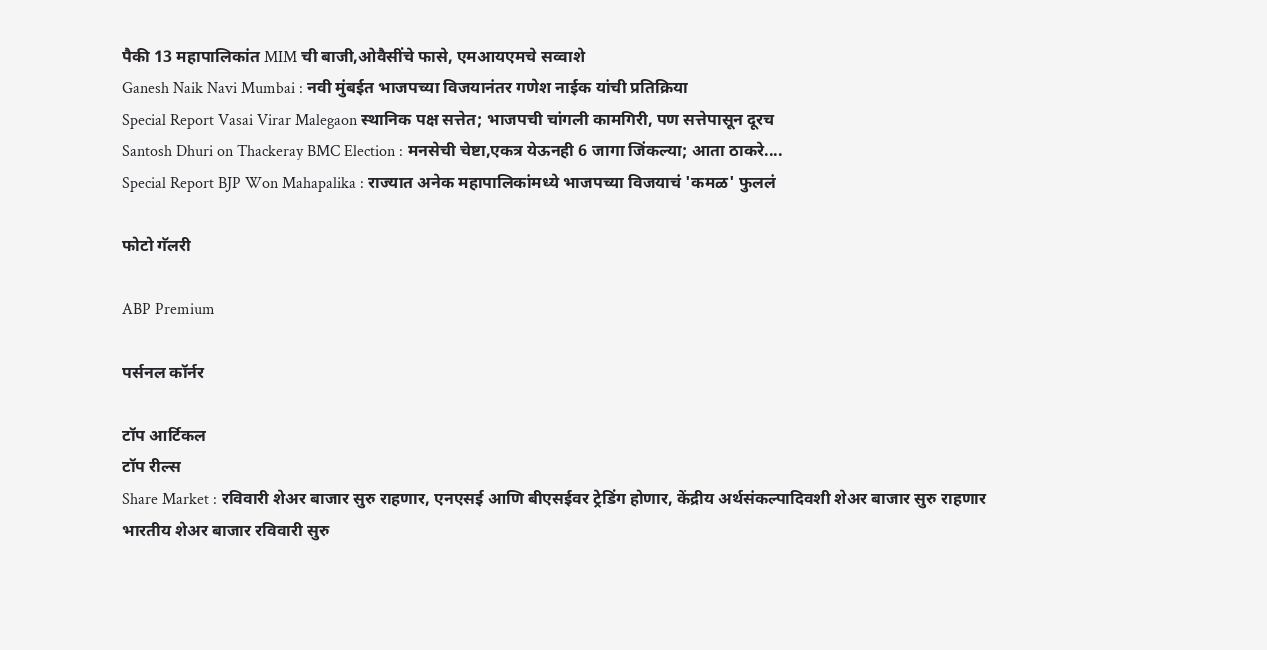पैकी 13 महापालिकांत MIM ची बाजी,ओवैसींचे फासे, एमआयएमचे सव्वाशे
Ganesh Naik Navi Mumbai : नवी मुंबईत भाजपच्या विजयानंतर गणेश नाईक यांची प्रतिक्रिया
Special Report Vasai Virar Malegaon स्थानिक पक्ष सत्तेत; भाजपची चांगली कामगिरी, पण सत्तेपासून दूरच
Santosh Dhuri on Thackeray BMC Election : मनसेची चेष्टा,एकत्र येऊनही 6 जागा जिंकल्या; आता ठाकरे....
Special Report BJP Won Mahapalika : राज्यात अनेक महापालिकांमध्ये भाजपच्या विजयाचं 'कमळ' फुललं

फोटो गॅलरी

ABP Premium

पर्सनल कॉर्नर

टॉप आर्टिकल
टॉप रील्स
Share Market : रविवारी शेअर बाजार सुरु राहणार, एनएसई आणि बीएसईवर ट्रेडिंग होणार, केंद्रीय अर्थसंकल्पादिवशी शेअर बाजार सुरु राहणार
भारतीय शेअर बाजार रविवारी सुरु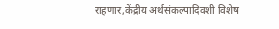राहणार,केंद्रीय अर्थसंकल्पादिवशी विशेष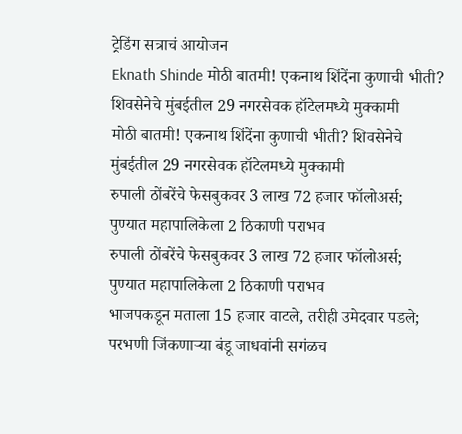ट्रेडिंग सत्राचं आयोजन
Eknath Shinde मोठी बातमी! एकनाथ शिंदेंना कुणाची भीती? शिवसेनेचे मुंबईतील 29 नगरसेवक हॉटेलमध्ये मुक्कामी
मोठी बातमी! एकनाथ शिंदेंना कुणाची भीती? शिवसेनेचे मुंबईतील 29 नगरसेवक हॉटेलमध्ये मुक्कामी
रुपाली ठोंबरेंचे फेसबुकवर 3 लाख 72 हजार फॉलोअर्स; पुण्यात महापालिकेला 2 ठिकाणी पराभव
रुपाली ठोंबरेंचे फेसबुकवर 3 लाख 72 हजार फॉलोअर्स; पुण्यात महापालिकेला 2 ठिकाणी पराभव
भाजपकडून मताला 15 हजार वाटले, तरीही उमेदवार पडले; परभणी जिंकणाऱ्या बंडू जाधवांनी सगंळच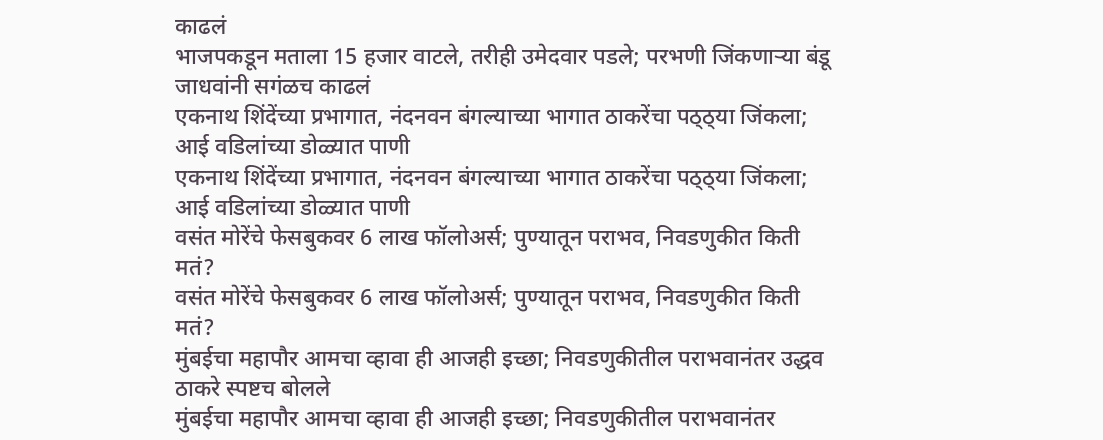काढलं
भाजपकडून मताला 15 हजार वाटले, तरीही उमेदवार पडले; परभणी जिंकणाऱ्या बंडू जाधवांनी सगंळच काढलं
एकनाथ शिंदेंच्या प्रभागात, नंदनवन बंगल्याच्या भागात ठाकरेंचा पठ्ठ्या जिंकला; आई वडिलांच्या डोळ्यात पाणी
एकनाथ शिंदेंच्या प्रभागात, नंदनवन बंगल्याच्या भागात ठाकरेंचा पठ्ठ्या जिंकला; आई वडिलांच्या डोळ्यात पाणी
वसंत मोरेंचे फेसबुकवर 6 लाख फॉलोअर्स; पुण्यातून पराभव, निवडणुकीत किती मतं?
वसंत मोरेंचे फेसबुकवर 6 लाख फॉलोअर्स; पुण्यातून पराभव, निवडणुकीत किती मतं?
मुंबईचा महापौर आमचा व्हावा ही आजही इच्छा; निवडणुकीतील पराभवानंतर उद्धव ठाकरे स्पष्टच बोलले
मुंबईचा महापौर आमचा व्हावा ही आजही इच्छा; निवडणुकीतील पराभवानंतर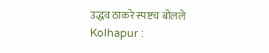उद्धव ठाकरे स्पष्टच बोलले
Kolhapur :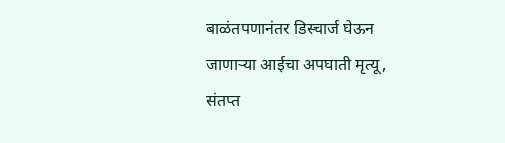बाळंतपणानंतर डिस्चार्ज घेऊन जाणाऱ्या आईचा अपघाती मृत्यू, संतप्त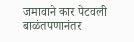जमावाने कार पेटवली
बाळंतपणानंतर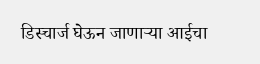डिस्चार्ज घेऊन जाणाऱ्या आईचा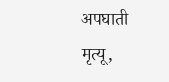अपघाती मृत्यू,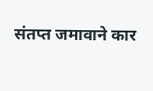संतप्त जमावाने कार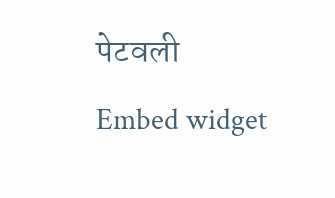पेटवली
Embed widget